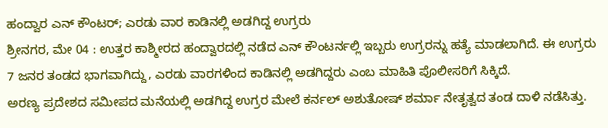ಹಂದ್ವಾರ ಎನ್ ಕೌಂಟರ್; ಎರಡು ವಾರ ಕಾಡಿನಲ್ಲಿ ಅಡಗಿದ್ದ ಉಗ್ರರು
ಶ್ರೀನಗರ, ಮೇ 04 : ಉತ್ತರ ಕಾಶ್ಮೀರದ ಹಂದ್ವಾರದಲ್ಲಿ ನಡೆದ ಎನ್ ಕೌಂಟರ್ನಲ್ಲಿ ಇಬ್ಬರು ಉಗ್ರರನ್ನು ಹತ್ಯೆ ಮಾಡಲಾಗಿದೆ. ಈ ಉಗ್ರರು 7 ಜನರ ತಂಡದ ಭಾಗವಾಗಿದ್ದು, ಎರಡು ವಾರಗಳಿಂದ ಕಾಡಿನಲ್ಲಿ ಅಡಗಿದ್ದರು ಎಂಬ ಮಾಹಿತಿ ಪೊಲೀಸರಿಗೆ ಸಿಕ್ಕಿದೆ.
ಅರಣ್ಯ ಪ್ರದೇಶದ ಸಮೀಪದ ಮನೆಯಲ್ಲಿ ಅಡಗಿದ್ದ ಉಗ್ರರ ಮೇಲೆ ಕರ್ನಲ್ ಅಶುತೋಷ್ ಶರ್ಮಾ ನೇತೃತ್ವದ ತಂಡ ದಾಳಿ ನಡೆಸಿತ್ತು.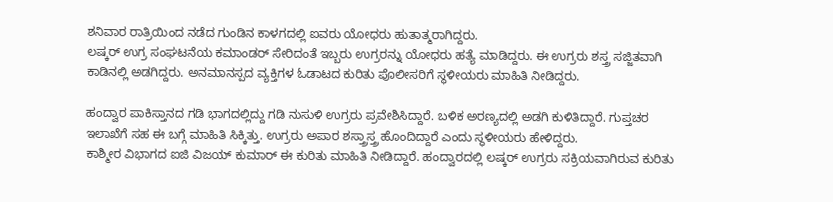ಶನಿವಾರ ರಾತ್ರಿಯಿಂದ ನಡೆದ ಗುಂಡಿನ ಕಾಳಗದಲ್ಲಿ ಐವರು ಯೋಧರು ಹುತಾತ್ಮರಾಗಿದ್ದರು.
ಲಷ್ಕರ್ ಉಗ್ರ ಸಂಘಟನೆಯ ಕಮಾಂಡರ್ ಸೇರಿದಂತೆ ಇಬ್ಬರು ಉಗ್ರರನ್ನು ಯೋಧರು ಹತ್ಯೆ ಮಾಡಿದ್ದರು. ಈ ಉಗ್ರರು ಶಸ್ತ್ರ ಸಜ್ಜಿತವಾಗಿ ಕಾಡಿನಲ್ಲಿ ಅಡಗಿದ್ದರು. ಅನಮಾನಸ್ಪದ ವ್ಯಕ್ತಿಗಳ ಓಡಾಟದ ಕುರಿತು ಪೊಲೀಸರಿಗೆ ಸ್ಥಳೀಯರು ಮಾಹಿತಿ ನೀಡಿದ್ದರು.

ಹಂದ್ವಾರ ಪಾಕಿಸ್ತಾನದ ಗಡಿ ಭಾಗದಲ್ಲಿದ್ದು ಗಡಿ ನುಸುಳಿ ಉಗ್ರರು ಪ್ರವೇಶಿಸಿದ್ದಾರೆ. ಬಳಿಕ ಅರಣ್ಯದಲ್ಲಿ ಅಡಗಿ ಕುಳಿತಿದ್ದಾರೆ. ಗುಪ್ತಚರ ಇಲಾಖೆಗೆ ಸಹ ಈ ಬಗ್ಗೆ ಮಾಹಿತಿ ಸಿಕ್ಕಿತ್ತು. ಉಗ್ರರು ಅಪಾರ ಶಸ್ತ್ರಾಸ್ತ್ರ ಹೊಂದಿದ್ದಾರೆ ಎಂದು ಸ್ಥಳೀಯರು ಹೇಳಿದ್ದರು.
ಕಾಶ್ಮೀರ ವಿಭಾಗದ ಐಜಿ ವಿಜಯ್ ಕುಮಾರ್ ಈ ಕುರಿತು ಮಾಹಿತಿ ನೀಡಿದ್ದಾರೆ. ಹಂದ್ವಾರದಲ್ಲಿ ಲಷ್ಕರ್ ಉಗ್ರರು ಸಕ್ರಿಯವಾಗಿರುವ ಕುರಿತು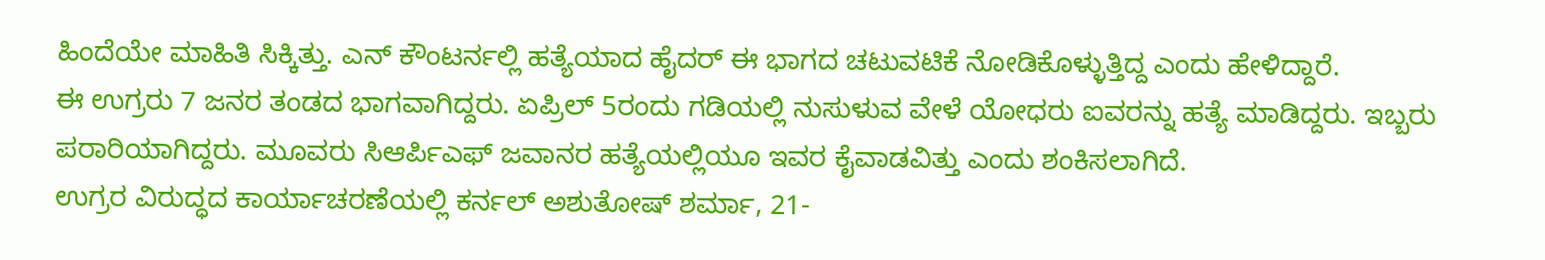ಹಿಂದೆಯೇ ಮಾಹಿತಿ ಸಿಕ್ಕಿತ್ತು. ಎನ್ ಕೌಂಟರ್ನಲ್ಲಿ ಹತ್ಯೆಯಾದ ಹೈದರ್ ಈ ಭಾಗದ ಚಟುವಟಿಕೆ ನೋಡಿಕೊಳ್ಳುತ್ತಿದ್ದ ಎಂದು ಹೇಳಿದ್ದಾರೆ.
ಈ ಉಗ್ರರು 7 ಜನರ ತಂಡದ ಭಾಗವಾಗಿದ್ದರು. ಏಪ್ರಿಲ್ 5ರಂದು ಗಡಿಯಲ್ಲಿ ನುಸುಳುವ ವೇಳೆ ಯೋಧರು ಐವರನ್ನು ಹತ್ಯೆ ಮಾಡಿದ್ದರು. ಇಬ್ಬರು ಪರಾರಿಯಾಗಿದ್ದರು. ಮೂವರು ಸಿಆರ್ಪಿಎಫ್ ಜವಾನರ ಹತ್ಯೆಯಲ್ಲಿಯೂ ಇವರ ಕೈವಾಡವಿತ್ತು ಎಂದು ಶಂಕಿಸಲಾಗಿದೆ.
ಉಗ್ರರ ವಿರುದ್ಧದ ಕಾರ್ಯಾಚರಣೆಯಲ್ಲಿ ಕರ್ನಲ್ ಅಶುತೋಷ್ ಶರ್ಮಾ, 21-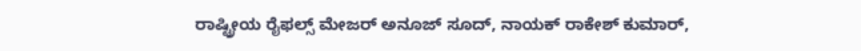ರಾಷ್ಟ್ರೀಯ ರೈಫಲ್ಸ್ ಮೇಜರ್ ಅನೂಜ್ ಸೂದ್, ನಾಯಕ್ ರಾಕೇಶ್ ಕುಮಾರ್,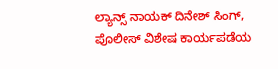ಲ್ಯಾನ್ಸ್ ನಾಯಕ್ ದಿನೇಶ್ ಸಿಂಗ್, ಪೊಲೀಸ್ ವಿಶೇಷ ಕಾರ್ಯಪಡೆಯ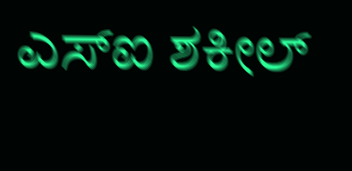ಎಸ್ಐ ಶಕೀಲ್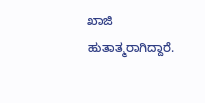ಖಾಜಿ ಹುತಾತ್ಮರಾಗಿದ್ದಾರೆ.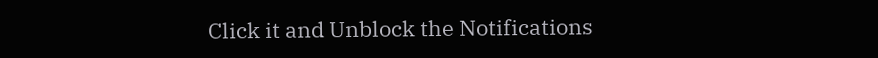Click it and Unblock the Notifications